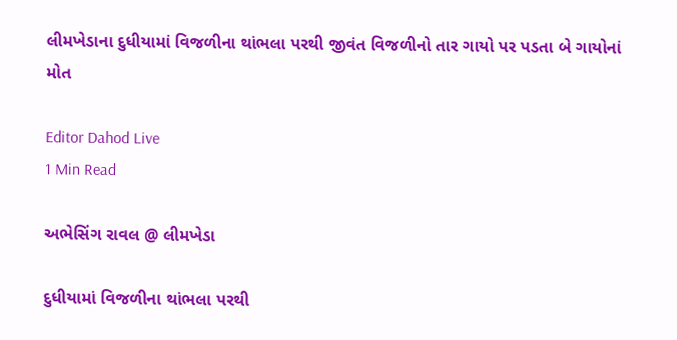લીમખેડાના દુધીયામાં વિજળીના થાંભલા પરથી જીવંત વિજળીનો તાર ગાયો પર પડતા બે ગાયોનાં મોત

Editor Dahod Live
1 Min Read

અભેસિંગ રાવલ @ લીમખેડા

દુધીયામાં વિજળીના થાંભલા પરથી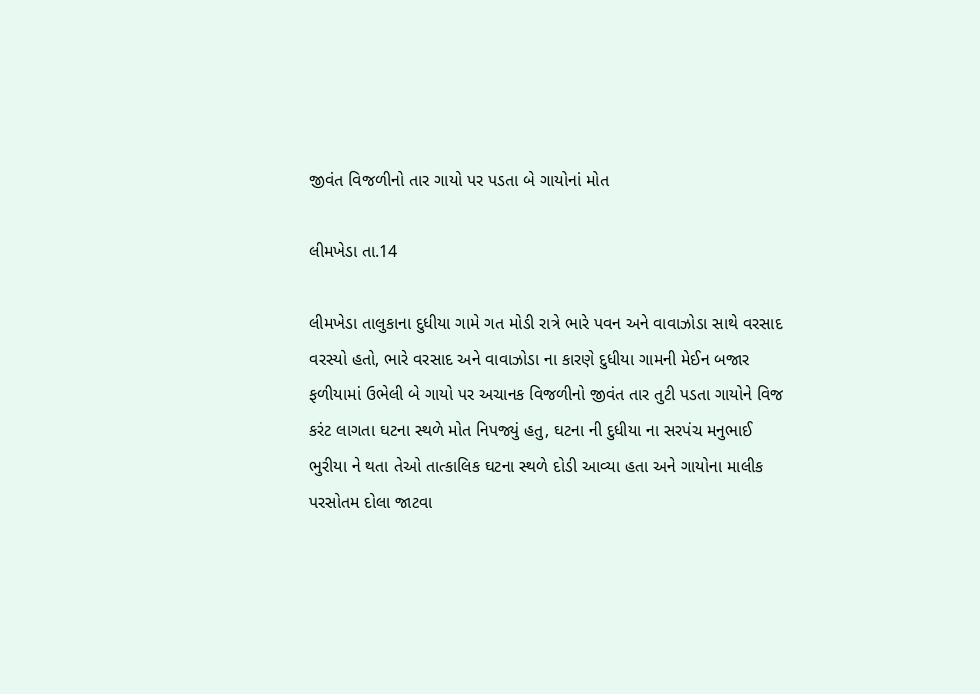જીવંત વિજળીનો તાર ગાયો પર પડતા બે ગાયોનાં મોત

લીમખેડા તા.14

લીમખેડા તાલુકાના દુધીયા ગામે ગત મોડી રાત્રે ભારે પવન અને વાવાઝોડા સાથે વરસાદ વરસ્યો હતો, ભારે વરસાદ અને વાવાઝોડા ના કારણે દુધીયા ગામની મેઈન બજાર ફળીયામાં ઉભેલી બે ગાયો પર અચાનક વિજળીનો જીવંત તાર તુટી પડતા ગાયોને વિજ કરંટ લાગતા ઘટના સ્થળે મોત નિપજ્યું હતુ, ઘટના ની દુધીયા ના સરપંચ મનુભાઈ ભુરીયા ને થતા તેઓ તાત્કાલિક ઘટના સ્થળે દોડી આવ્યા હતા અને ગાયોના માલીક પરસોતમ દોલા જાટવા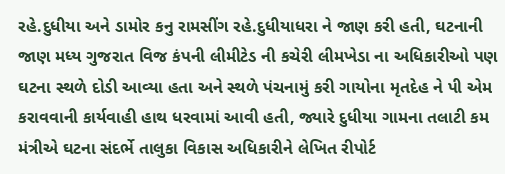રહે.દુધીયા અને ડામોર કનુ રામસીંગ રહે.દુધીયાધરા ને જાણ કરી હતી, ઘટનાની જાણ મધ્ય ગુજરાત વિજ કંપની લીમીટેડ ની કચેરી લીમખેડા ના અધિકારીઓ પણ ઘટના સ્થળે દોડી આવ્યા હતા અને સ્થળે પંચનામું કરી ગાયોના મૃતદેહ ને પી એમ કરાવવાની કાર્યવાહી હાથ ધરવામાં આવી હતી, જ્યારે દુધીયા ગામના તલાટી કમ મંત્રીએ ઘટના સંદર્ભે તાલુકા વિકાસ અધિકારીને લેખિત રીપોર્ટ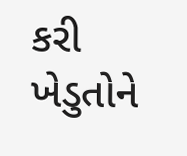કરી ખેડુતોને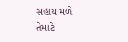સહાય મળે તેમાટે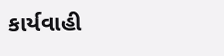કાર્યવાહી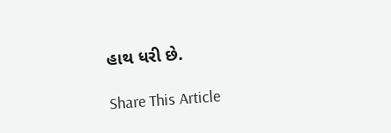હાથ ધરી છે.

Share This Article